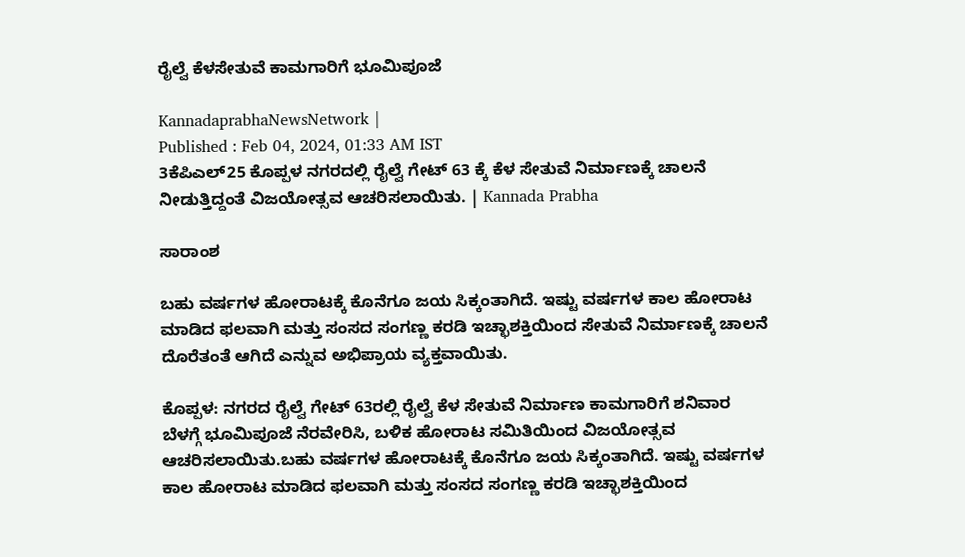ರೈಲ್ವೆ ಕೆಳಸೇತುವೆ ಕಾಮಗಾರಿಗೆ ಭೂಮಿಪೂಜೆ

KannadaprabhaNewsNetwork |
Published : Feb 04, 2024, 01:33 AM IST
3ಕೆಪಿಎಲ್25 ಕೊಪ್ಪಳ ನಗರದಲ್ಲಿ ರೈಲ್ವೆ ಗೇಟ್ 63 ಕ್ಕೆ ಕೆಳ ಸೇತುವೆ ನಿರ್ಮಾಣಕ್ಕೆ ಚಾಲನೆ ನೀಡುತ್ತಿದ್ದಂತೆ ವಿಜಯೋತ್ಸವ ಆಚರಿಸಲಾಯಿತು. | Kannada Prabha

ಸಾರಾಂಶ

ಬಹು ವರ್ಷಗಳ ಹೋರಾಟಕ್ಕೆ ಕೊನೆಗೂ ಜಯ ಸಿಕ್ಕಂತಾಗಿದೆ. ಇಷ್ಟು ವರ್ಷಗಳ ಕಾಲ ಹೋರಾಟ ಮಾಡಿದ ಫಲವಾಗಿ ಮತ್ತು ಸಂಸದ ಸಂಗಣ್ಣ ಕರಡಿ ಇಚ್ಛಾಶಕ್ತಿಯಿಂದ ಸೇತುವೆ ನಿರ್ಮಾಣಕ್ಕೆ ಚಾಲನೆ ದೊರೆತಂತೆ ಆಗಿದೆ ಎನ್ನುವ ಅಭಿಪ್ರಾಯ ವ್ಯಕ್ತವಾಯಿತು.

ಕೊಪ್ಪಳ: ನಗರದ ರೈಲ್ವೆ ಗೇಟ್ 63ರಲ್ಲಿ ರೈಲ್ವೆ ಕೆಳ ಸೇತುವೆ ನಿರ್ಮಾಣ ಕಾಮಗಾರಿಗೆ ಶನಿವಾರ ಬೆಳಗ್ಗೆ ಭೂಮಿಪೂಜೆ ನೆರವೇರಿಸಿ, ಬಳಿಕ ಹೋರಾಟ ಸಮಿತಿಯಿಂದ ವಿಜಯೋತ್ಸವ ಆಚರಿಸಲಾಯಿತು.ಬಹು ವರ್ಷಗಳ ಹೋರಾಟಕ್ಕೆ ಕೊನೆಗೂ ಜಯ ಸಿಕ್ಕಂತಾಗಿದೆ. ಇಷ್ಟು ವರ್ಷಗಳ ಕಾಲ ಹೋರಾಟ ಮಾಡಿದ ಫಲವಾಗಿ ಮತ್ತು ಸಂಸದ ಸಂಗಣ್ಣ ಕರಡಿ ಇಚ್ಛಾಶಕ್ತಿಯಿಂದ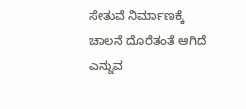ಸೇತುವೆ ನಿರ್ಮಾಣಕ್ಕೆ ಚಾಲನೆ ದೊರೆತಂತೆ ಆಗಿದೆ ಎನ್ನುವ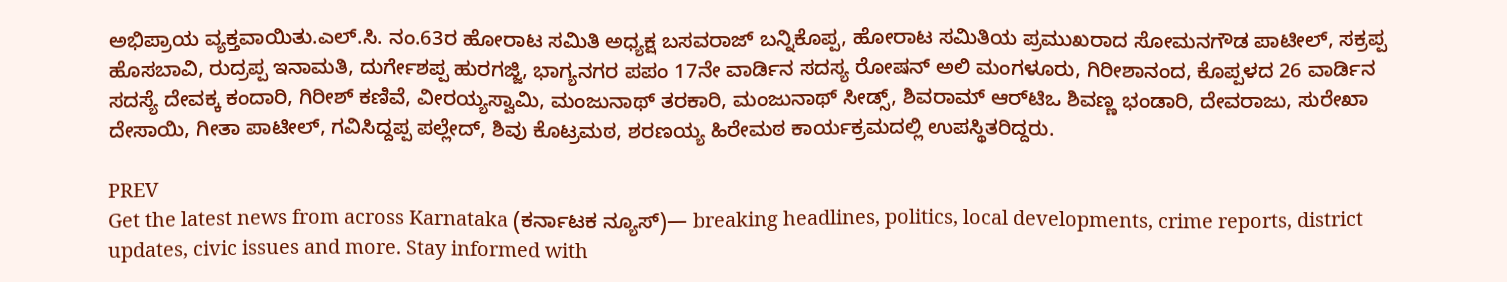ಅಭಿಪ್ರಾಯ ವ್ಯಕ್ತವಾಯಿತು.ಎಲ್.ಸಿ. ನಂ.63ರ ಹೋರಾಟ ಸಮಿತಿ ಅಧ್ಯಕ್ಷ ಬಸವರಾಜ್ ಬನ್ನಿಕೊಪ್ಪ, ಹೋರಾಟ ಸಮಿತಿಯ ಪ್ರಮುಖರಾದ ಸೋಮನಗೌಡ ಪಾಟೀಲ್, ಸಕ್ರಪ್ಪ ಹೊಸಬಾವಿ, ರುದ್ರಪ್ಪ ಇನಾಮತಿ, ದುರ್ಗೇಶಪ್ಪ ಹುರಗಜ್ಜಿ, ಭಾಗ್ಯನಗರ ಪಪಂ 17ನೇ ವಾರ್ಡಿನ ಸದಸ್ಯ ರೋಷನ್ ಅಲಿ ಮಂಗಳೂರು, ಗಿರೀಶಾನಂದ, ಕೊಪ್ಪಳದ 26 ವಾರ್ಡಿನ ಸದಸ್ಯೆ ದೇವಕ್ಕ ಕಂದಾರಿ, ಗಿರೀಶ್ ಕಣಿವೆ, ವೀರಯ್ಯಸ್ವಾಮಿ, ಮಂಜುನಾಥ್ ತರಕಾರಿ, ಮಂಜುನಾಥ್ ಸೀಡ್ಸ್, ಶಿವರಾಮ್ ಆರ್‌ಟಿಒ ಶಿವಣ್ಣ ಭಂಡಾರಿ, ದೇವರಾಜು, ಸುರೇಖಾ ದೇಸಾಯಿ, ಗೀತಾ ಪಾಟೀಲ್, ಗವಿಸಿದ್ದಪ್ಪ ಪಲ್ಲೇದ್, ಶಿವು ಕೊಟ್ರಮಠ, ಶರಣಯ್ಯ ಹಿರೇಮಠ ಕಾರ್ಯಕ್ರಮದಲ್ಲಿ ಉಪಸ್ಥಿತರಿದ್ದರು.

PREV
Get the latest news from across Karnataka (ಕರ್ನಾಟಕ ನ್ಯೂಸ್)— breaking headlines, politics, local developments, crime reports, district updates, civic issues and more. Stay informed with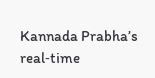Kannada Prabha’s real‑time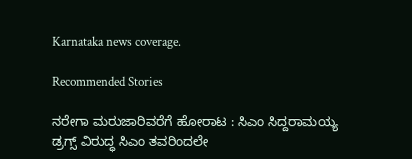Karnataka news coverage.

Recommended Stories

ನರೇಗಾ ಮರುಜಾರಿವರೆಗೆ ಹೋರಾಟ : ಸಿಎಂ ಸಿದ್ದರಾಮಯ್ಯ
ಡ್ರಗ್ಸ್‌ ವಿರುದ್ಧ ಸಿಎಂ ತವರಿಂದಲೇ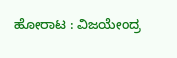ಹೋರಾಟ : ವಿಜಯೇಂದ್ರ